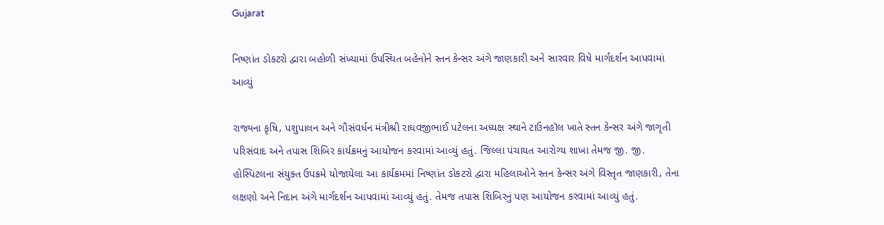Gujarat

નિષ્ણાંત ડોકટરો દ્વારા બહોળી સંખ્યામાં ઉપસ્થિત બહેનોને સ્તન કેન્સર અંગે જાણકારી અને સારવાર વિષે માર્ગદર્શન આપવામાં આવ્યું

રાજ્યના કૃષિ, પશુપાલન અને ગૌસંવર્ધન મંત્રીશ્રી રાઘવજીભાઈ પટેલના અધ્યક્ષ સ્થાને ટાઉનહૉલ ખાતે સ્તન કેન્સર અંગે જાગૃતી પરિસંવાદ અને તપાસ શિબિર કાર્યક્રમનું આયોજન કરવામાં આવ્યું હતું. જિલ્લા પંચાયત આરોગ્ય શાખા તેમજ જી. જી. હોસ્પિટલના સંયુક્ત ઉપક્રમે યોજાયેલા આ કાર્યક્રમમાં નિષ્ણાંત ડોકટરો દ્વારા મહિલાઓને સ્તન કેન્સર અંગે વિસ્તૃત જાણકારી, તેના લક્ષણો અને નિદાન અંગે માર્ગદર્શન આપવામાં આવ્યું હતું. તેમજ તપાસ શિબિરનું પણ આયોજન કરવામાં આવ્યું હતું.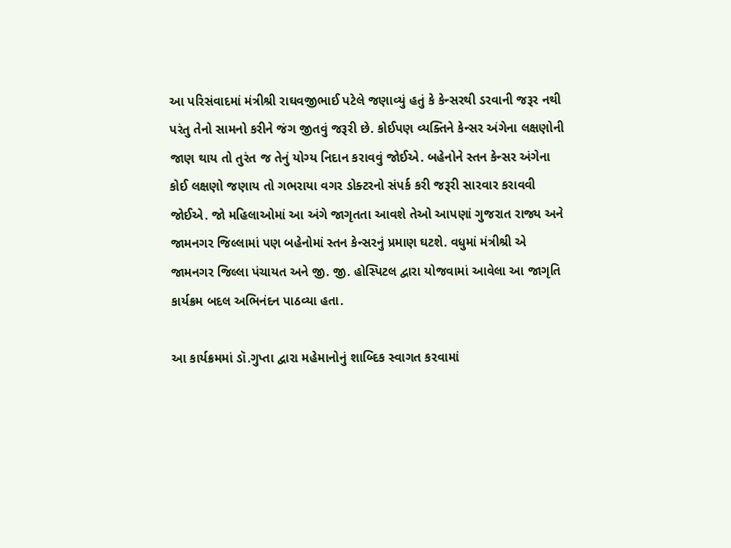આ પરિસંવાદમાં મંત્રીશ્રી રાઘવજીભાઈ પટેલે જણાવ્યું હતું કે કેન્સરથી ડરવાની જરૂર નથી પરંતુ તેનો સામનો કરીને જંગ જીતવું જરૂરી છે. કોઈપણ વ્યક્તિને કેન્સર અંગેના લક્ષણોની જાણ થાય તો તુરંત જ તેનું યોગ્ય નિદાન કરાવવું જોઈએ. બહેનોને સ્તન કેન્સર અંગેના કોઈ લક્ષણો જણાય તો ગભરાયા વગર ડોક્ટરનો સંપર્ક કરી જરૂરી સારવાર કરાવવી જોઈએ. જો મહિલાઓમાં આ અંગે જાગૃતતા આવશે તેઓ આપણાં ગુજરાત રાજ્ય અને જામનગર જિલ્લામાં પણ બહેનોમાં સ્તન કેન્સરનું પ્રમાણ ઘટશે. વધુમાં મંત્રીશ્રી એ જામનગર જિલ્લા પંચાયત અને જી. જી. હોસ્પિટલ દ્વારા યોજવામાં આવેલા આ જાગૃતિ કાર્યક્રમ બદલ અભિનંદન પાઠવ્યા હતા.

આ કાર્યક્રમમાં ડૉ.ગુપ્તા દ્વારા મહેમાનોનું શાબ્દિક સ્વાગત કરવામાં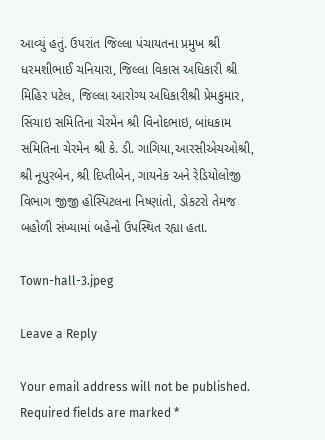આવ્યું હતું. ઉપરાંત જિલ્લા પંચાયતના પ્રમુખ શ્રી ધરમશીભાઈ ચનિયારા, જિલ્લા વિકાસ અધિકારી શ્રી મિહિર પટેલ, જિલ્લા આરોગ્ય અધિકારીશ્રી પ્રેમકુમાર, સિંચાઇ સમિતિના ચેરમેન શ્રી વિનોદભાઇ, બાંધકામ સમિતિના ચેરમેન શ્રી કે. ડી. ગાગિયા,આરસીએચઓશ્રી, શ્રી નૂપુરબેન, શ્રી દિપ્તીબેન, ગાયનેક અને રેડિયોલોજી વિભાગ જીજી હોસ્પિટલના નિષ્ણાંતો, ડોકટરો તેમજ બહોળી સંખ્યામાં બહેનો ઉપસ્થિત રહ્યા હતા.

Town-hall-3.jpeg

Leave a Reply

Your email address will not be published. Required fields are marked *